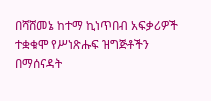በሻሸመኔ ከተማ ኪነጥበብ አፍቃሪዎች ተቋቁሞ የሥነጽሑፍ ዝግጅቶችን በማሰናዳት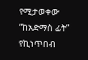የሚታወቀው “ከአድማስ ፊት” የኪነጥበብ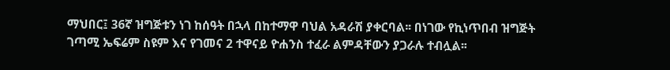ማህበር፤ 36ኛ ዝግጅቱን ነገ ከሰዓት በኋላ በከተማዋ ባህል አዳራሽ ያቀርባል፡፡ በነገው የኪነጥበብ ዝግጅት ገጣሚ ኤፍሬም ስዩም እና የገመና 2 ተዋናይ ዮሐንስ ተፈራ ልምዳቸውን ያጋራሉ ተብሏል፡፡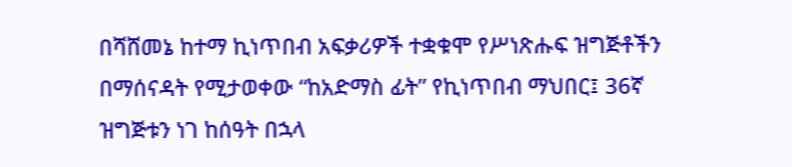በሻሸመኔ ከተማ ኪነጥበብ አፍቃሪዎች ተቋቁሞ የሥነጽሑፍ ዝግጅቶችን በማሰናዳት የሚታወቀው “ከአድማስ ፊት” የኪነጥበብ ማህበር፤ 36ኛ ዝግጅቱን ነገ ከሰዓት በኋላ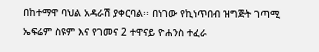በከተማዋ ባህል አዳራሽ ያቀርባል፡፡ በነገው የኪነጥበብ ዝግጅት ገጣሚ ኤፍሬም ስዩም እና የገመና 2 ተዋናይ ዮሐንስ ተፈራ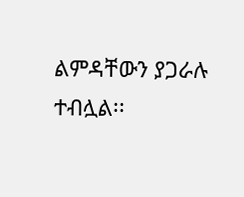ልምዳቸውን ያጋራሉ ተብሏል፡፡